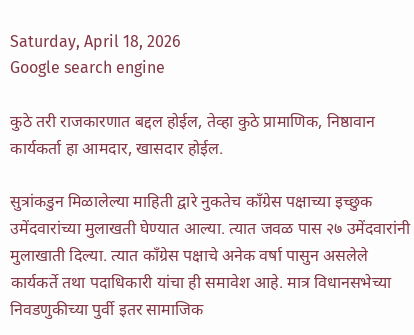Saturday, April 18, 2026
Google search engine

कुठे तरी राजकारणात बद्दल होईल, तेव्हा कुठे प्रामाणिक, निष्ठावान कार्यकर्ता हा आमदार, खासदार होईल.

सुत्रांकडुन मिळालेल्या माहिती द्वारे नुकतेच कॉंग्रेस पक्षाच्या इच्छुक उमेंदवारांच्या मुलाखती घेण्यात आल्या. त्यात जवळ पास २७ उमेंदवारांनी मुलाखाती दिल्या. त्यात कॉंग्रेस पक्षाचे अनेक वर्षा पासुन असलेले कार्यकर्ते तथा पदाधिकारी यांचा ही समावेश आहे. मात्र विधानसभेच्या निवडणुकीच्या पुर्वी इतर सामाजिक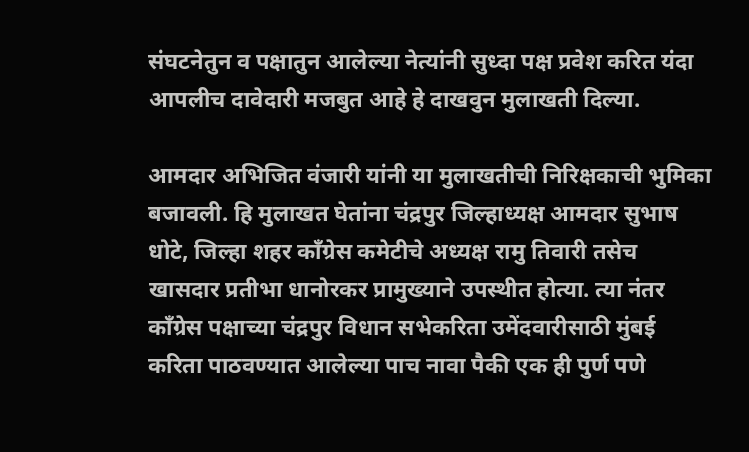संघटनेतुन व पक्षातुन आलेल्या नेत्यांनी सुध्दा पक्ष प्रवेश करित यंदा आपलीच दावेदारी मजबुत आहे हे दाखवुन मुलाखती दिल्या.

आमदार अभिजित वंजारी यांनी या मुलाखतीची निरिक्षकाची भुमिका बजावली. हि मुलाखत घेतांना चंद्रपुर जिल्हाध्यक्ष आमदार सुभाष धोटे, जिल्हा शहर कॉंग्रेस कमेटीचे अध्यक्ष रामु तिवारी तसेच खासदार प्रतीभा धानोरकर प्रामुख्याने उपस्थीत होत्या. त्या नंतर कॉंग्रेस पक्षाच्या चंद्रपुर विधान सभेकरिता उमेंदवारीसाठी मुंबई करिता पाठवण्यात आलेल्या पाच नावा पैकी एक ही पुर्ण पणे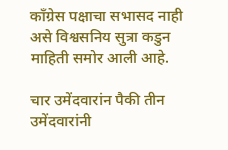कॉंग्रेस पक्षाचा सभासद नाही असे विश्वसनिय सुत्रा कडुन माहिती समोर आली आहे.

चार उमेंदवारांन पैकी तीन उमेंदवारांनी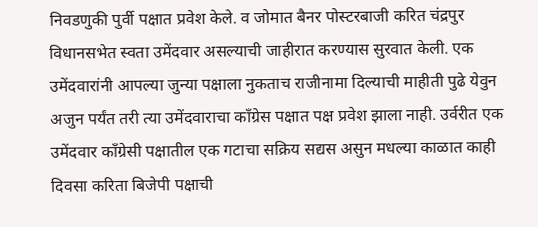निवडणुकी पुर्वी पक्षात प्रवेश केले. व जोमात बैनर पोस्टरबाजी करित चंद्रपुर विधानसभेत स्वता उमेंदवार असल्याची जाहीरात करण्यास सुरवात केली. एक उमेंदवारांनी आपल्या जुन्या पक्षाला नुकताच राजीनामा दिल्याची माहीती पुढे येवुन अजुन पर्यंत तरी त्या उमेंदवाराचा कॉंग्रेस पक्षात पक्ष प्रवेश झाला नाही. उर्वरीत एक उमेंदवार कॉंग्रेसी पक्षातील एक गटाचा सक्रिय सद्यस असुन मधल्या काळात काही दिवसा करिता बिजेपी पक्षाची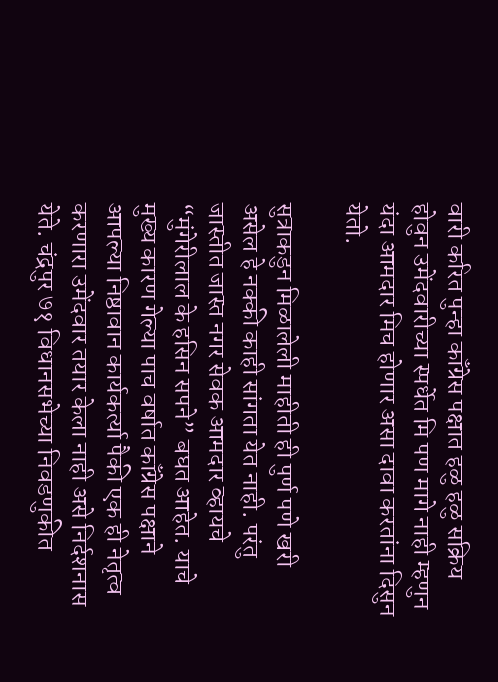वारी करित पुन्हा कॉंग्रेस पक्षात हळु हळु सक्रिय होवुन उमेंदवारीच्या स्पर्धेत मि पण मागे नाही म्हणुन यंदा आमदार मिच होणार असा दावा करतांना दिसुन येतो.

सुत्राकडुन मिळालेली माहीती ही पुर्ण पणे खरी असेल हे नक्की काही सांगता येत नाही. परंतु जास्तीत जास्त नगर सेवक आमदार व्हायचे “मुंगेरीलाल के हसिन सपने” बघत आहेत. याचे मुख्य कारण गेल्या पाच वर्षात कॉंग्रेस पक्षाने आपल्या निष्ठावान कार्यकर्त्या पैकी एक ही नेतृत्व करणारा उमेंदवार तयार केला नाही असे निर्दशनास येते. चंद्रपुर ७१ विधानसभेच्या निवडणुकीत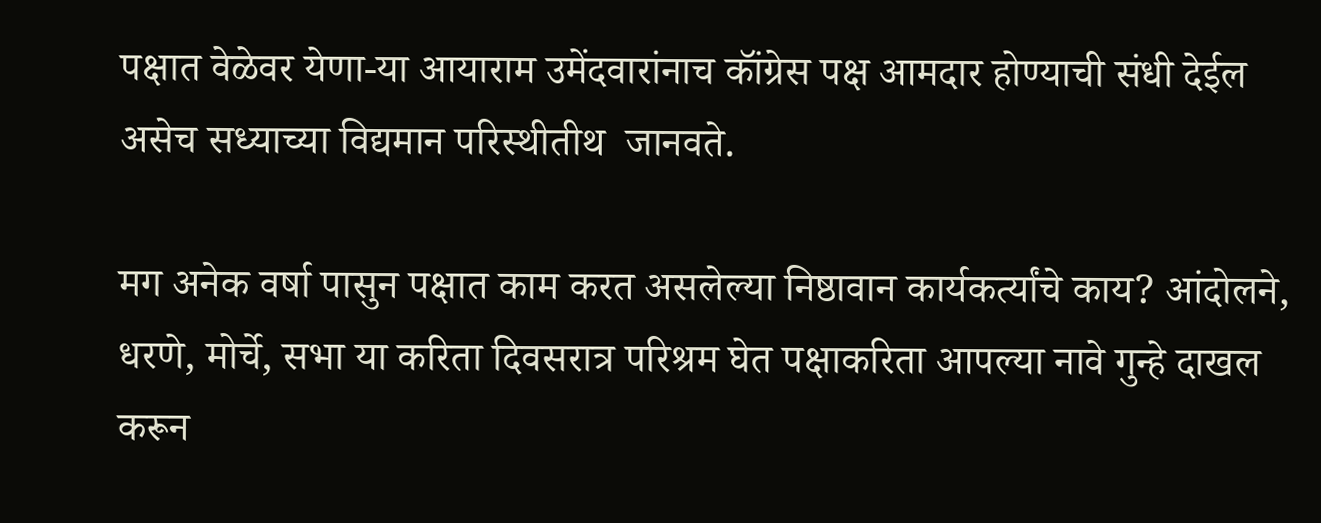पक्षात वेळेवर येणा-या आयाराम उमेंदवारांनाच कॉंग्रेस पक्ष आमदार होण्याची संधी देईल असेच सध्याच्या विद्यमान परिस्थीतीथ  जानवते.

मग अनेक वर्षा पासुन पक्षात काम करत असलेल्या निष्ठावान कार्यकर्त्यांचे काय? आंदोलने, धरणे, मोर्चे, सभा या करिता दिवसरात्र परिश्रम घेत पक्षाकरिता आपल्या नावे गुन्हे दाखल करून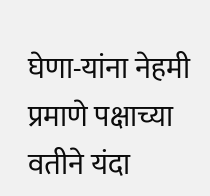घेणा-यांना नेहमी प्रमाणे पक्षाच्या वतीने यंदा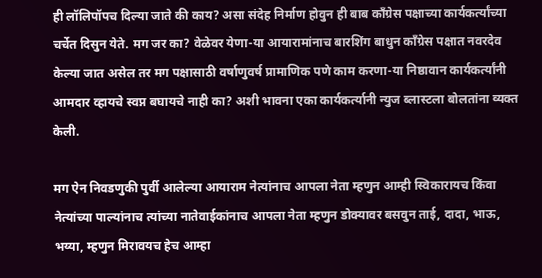ही लॉलिपॉपच दिल्या जाते की काय? असा संदेह निर्माण होवुन ही बाब कॉंग्रेस पक्षाच्या कार्यकर्त्यांच्या चर्चेत दिसुन येते. मग जर का? वेळेवर येणा-या आयारामांनाच बारशिंग बाधुन कॉंग्रेस पक्षात नवरदेव केल्या जात असेल तर मग पक्षासाठी वर्षाणुवर्ष प्रामाणिक पणे काम करणा-या निष्ठावान कार्यकर्त्यांनी आमदार व्हायचे स्वप्न बघायचे नाही का? अशी भावना एका कार्यकर्त्यानी न्युज ब्लास्टला बोलतांना व्यक्त केली.

मग ऐन निवडणुकी पुर्वी आलेल्या आयाराम नेत्यांनाच आपला नेता म्हणुन आम्ही स्विकारायच किंवा नेत्यांच्या पाल्यांनाच त्यांच्या नातेवाईकांनाच आपला नेता म्हणुन डोक्यावर बसवुन ताई, दादा, भाऊ, भय्या, म्हणुन मिरावयच हेच आम्हा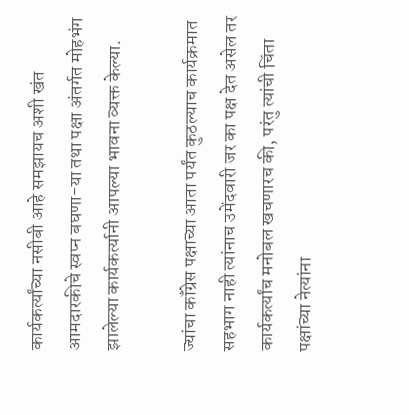कार्यकर्त्यांच्या नसीबी आहे समझायच अशी खंत आमदारकीचे स्वप्न बघणा-या तथा पक्षा अंतर्गत मोहभंग झालेल्या कार्यकर्त्यानी आपल्या भावना व्यक्त केल्या.

ज्यांचा कॉंग्रेस पक्षाच्या आता पर्यंत कुठल्याच कार्यक्रमात सहभाग नाही त्यांनाच उमेंदवारी जर का पक्ष देत असेल तर कार्यकर्त्यांच मनोबल खचणारच की, परंतु त्यांची चिंता पक्षांच्या नेत्यांना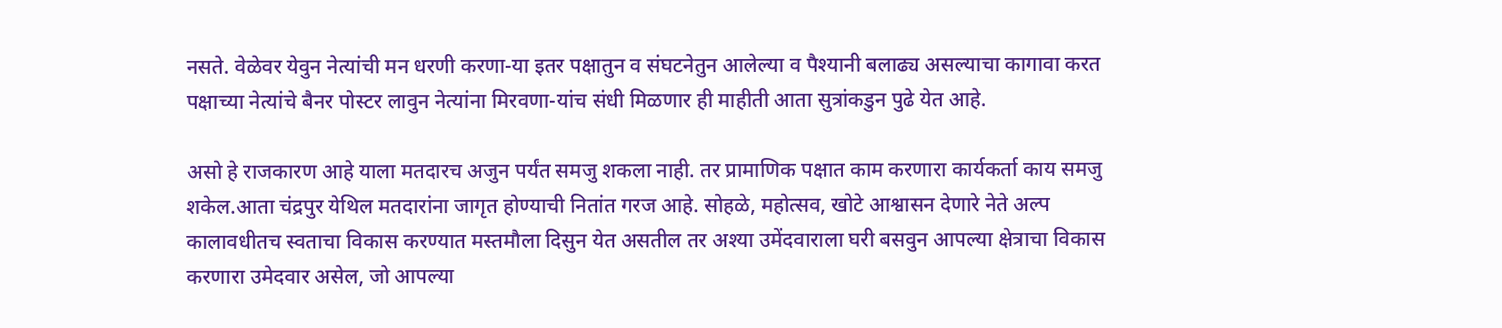नसते. वेळेवर येवुन नेत्यांची मन धरणी करणा-या इतर पक्षातुन व संघटनेतुन आलेल्या व पैश्यानी बलाढ्य असल्याचा कागावा करत पक्षाच्या नेत्यांचे बैनर पोस्टर लावुन नेत्यांना मिरवणा-यांच संधी मिळणार ही माहीती आता सुत्रांकडुन पुढे येत आहे.

असो हे राजकारण आहे याला मतदारच अजुन पर्यंत समजु शकला नाही. तर प्रामाणिक पक्षात काम करणारा कार्यकर्ता काय समजु शकेल.आता चंद्रपुर येथिल मतदारांना जागृत होण्याची नितांत गरज आहे. सोहळे, महोत्सव, खोटे आश्वासन देणारे नेते अल्प कालावधीतच स्वताचा विकास करण्यात मस्तमौला दिसुन येत असतील तर अश्या उमेंदवाराला घरी बसवुन आपल्या क्षेत्राचा विकास करणारा उमेदवार असेल, जो आपल्या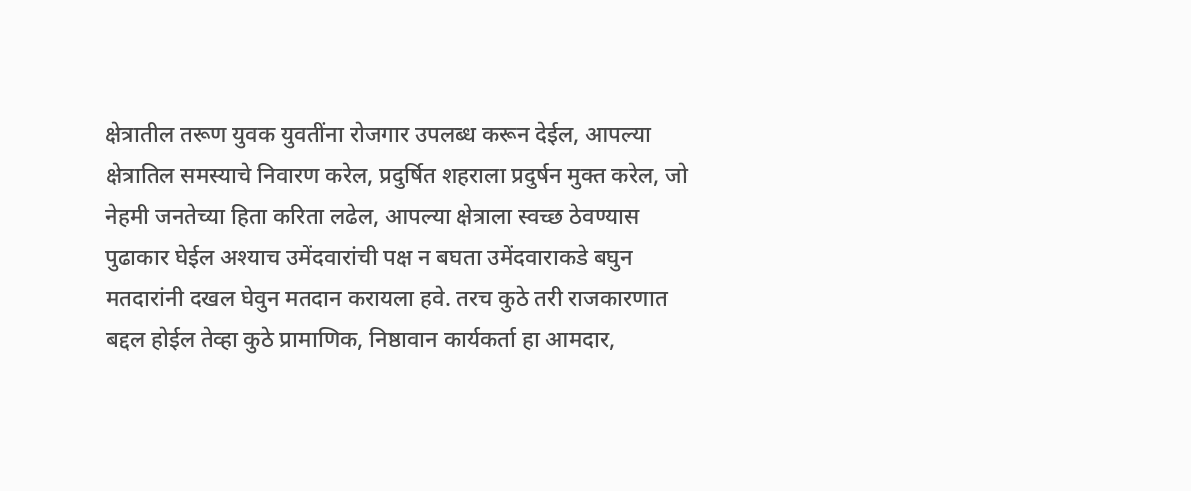क्षेत्रातील तरूण युवक युवतींना रोजगार उपलब्ध करून देईल, आपल्या क्षेत्रातिल समस्याचे निवारण करेल, प्रदुर्षित शहराला प्रदुर्षन मुक्त करेल, जो नेहमी जनतेच्या हिता करिता लढेल, आपल्या क्षेत्राला स्वच्छ ठेवण्यास पुढाकार घेईल अश्याच उमेंदवारांची पक्ष न बघता उमेंदवाराकडे बघुन मतदारांनी दखल घेवुन मतदान करायला हवे. तरच कुठे तरी राजकारणात बद्दल होईल तेव्हा कुठे प्रामाणिक, निष्ठावान कार्यकर्ता हा आमदार,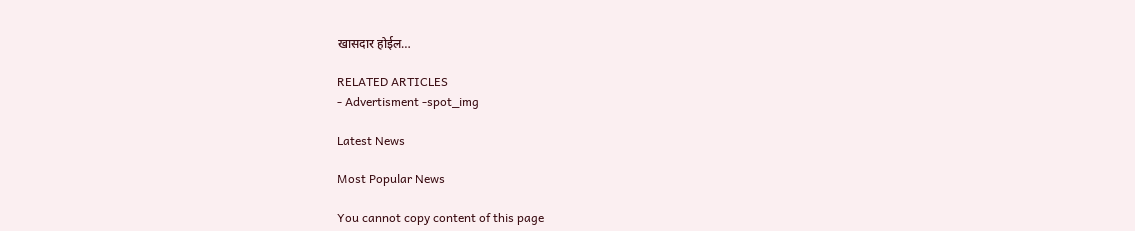खासदार होईल…

RELATED ARTICLES
- Advertisment -spot_img

Latest News

Most Popular News

You cannot copy content of this page